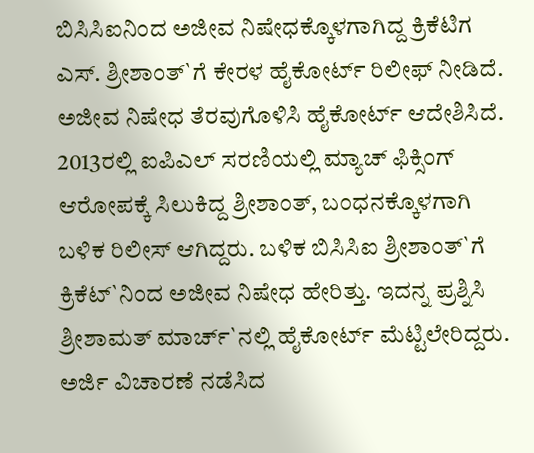ಬಿಸಿಸಿಐನಿಂದ ಅಜೀವ ನಿಷೇಧಕ್ಕೊಳಗಾಗಿದ್ದ ಕ್ರಿಕೆಟಿಗ ಎಸ್. ಶ್ರೀಶಾಂತ್`ಗೆ ಕೇರಳ ಹೈಕೋರ್ಟ್ ರಿಲೀಫ್ ನೀಡಿದೆ. ಅಜೀವ ನಿಷೇಧ ತೆರವುಗೊಳಿಸಿ ಹೈಕೋರ್ಟ್ ಆದೇಶಿಸಿದೆ. 2013ರಲ್ಲಿ ಐಪಿಎಲ್ ಸರಣಿಯಲ್ಲಿ ಮ್ಯಾಚ್ ಫಿಕ್ಸಿಂಗ್ ಆರೋಪಕ್ಕೆ ಸಿಲುಕಿದ್ದ ಶ್ರೀಶಾಂತ್, ಬಂಧನಕ್ಕೊಳಗಾಗಿ ಬಳಿಕ ರಿಲೀಸ್ ಆಗಿದ್ದರು. ಬಳಿಕ ಬಿಸಿಸಿಐ ಶ್ರೀಶಾಂತ್`ಗೆ ಕ್ರಿಕೆಟ್`ನಿಂದ ಅಜೀವ ನಿಷೇಧ ಹೇರಿತ್ತು. ಇದನ್ನ ಪ್ರಶ್ನಿಸಿ ಶ್ರೀಶಾಮತ್ ಮಾರ್ಚ್`ನಲ್ಲಿ ಹೈಕೋರ್ಟ್ ಮೆಟ್ಟಿಲೇರಿದ್ದರು. ಅರ್ಜಿ ವಿಚಾರಣೆ ನಡೆಸಿದ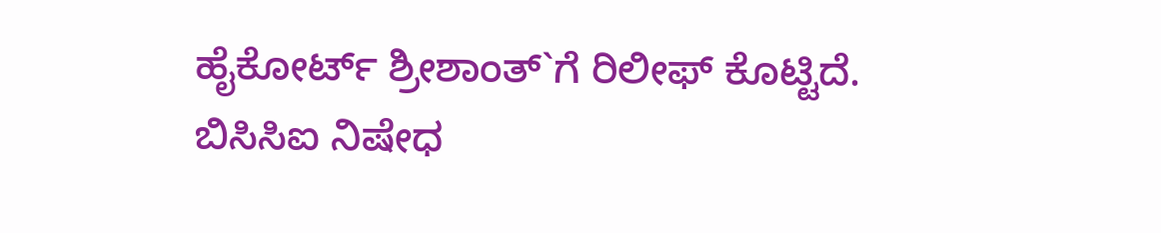ಹೈಕೋರ್ಟ್ ಶ್ರೀಶಾಂತ್`ಗೆ ರಿಲೀಫ್ ಕೊಟ್ಟಿದೆ. ಬಿಸಿಸಿಐ ನಿಷೇಧ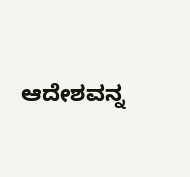ಆದೇಶವನ್ನ